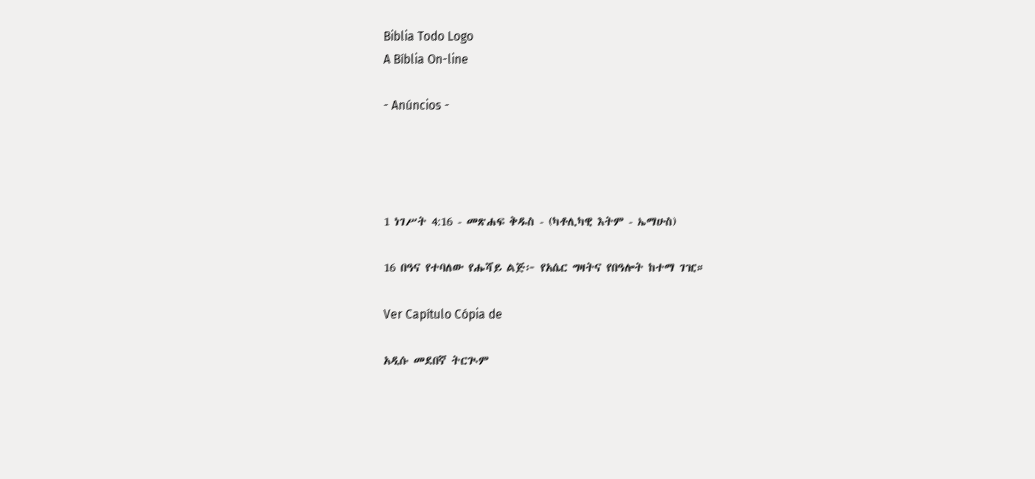Biblia Todo Logo
A Bíblia On-line

- Anúncios -




1 ነገሥት 4:16 - መጽሐፍ ቅዱስ - (ካቶሊካዊ እትም - ኤማሁስ)

16 በዓና የተባለው የሑሻይ ልጅ፦ የአሴር ግዛትና የበዓሎት ከተማ ገዢ።

Ver Capítulo Cópia de

አዲሱ መደበኛ ትርጒም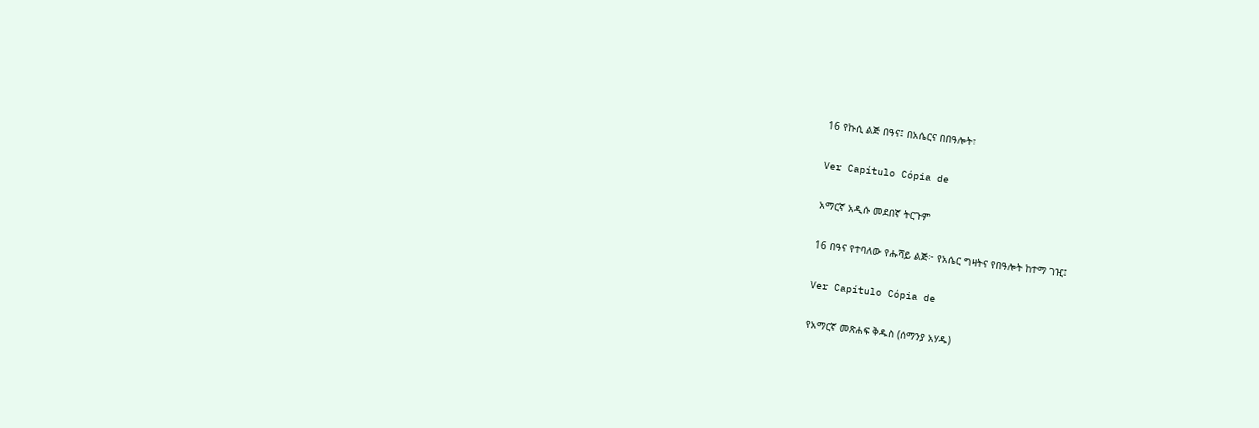16 የኩሲ ልጅ በዓና፤ በአሴርና በበዓሎት፣

Ver Capítulo Cópia de

አማርኛ አዲሱ መደበኛ ትርጉም

16 በዓና የተባለው የሑሻይ ልጅ፦ የአሴር ግዛትና የበዓሎት ከተማ ገዢ፤

Ver Capítulo Cópia de

የአማርኛ መጽሐፍ ቅዱስ (ሰማንያ አሃዱ)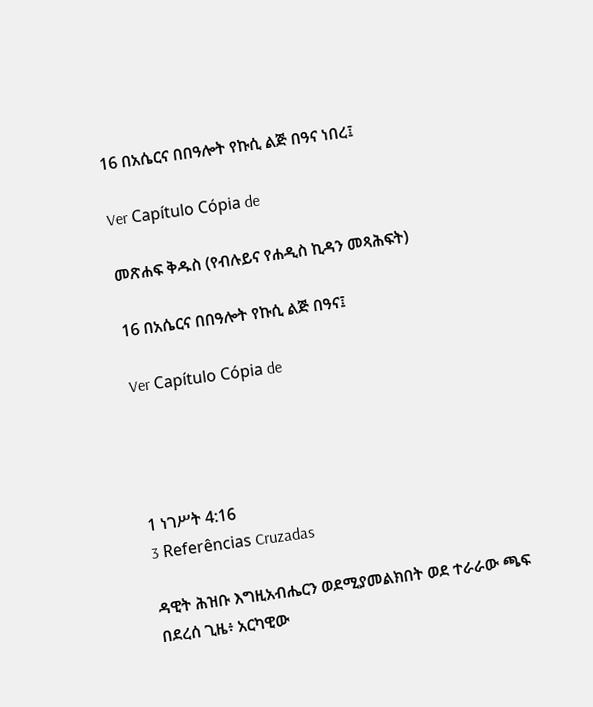16 በአሴርና በበዓሎት የኩሲ ልጅ በዓና ነበረ፤

Ver Capítulo Cópia de

መጽሐፍ ቅዱስ (የብሉይና የሐዲስ ኪዳን መጻሕፍት)

16 በአሴርና በበዓሎት የኩሲ ልጅ በዓና፤

Ver Capítulo Cópia de




1 ነገሥት 4:16
3 Referências Cruzadas

ዳዊት ሕዝቡ እግዚአብሔርን ወደሚያመልክበት ወደ ተራራው ጫፍ በደረሰ ጊዜ፥ አርካዊው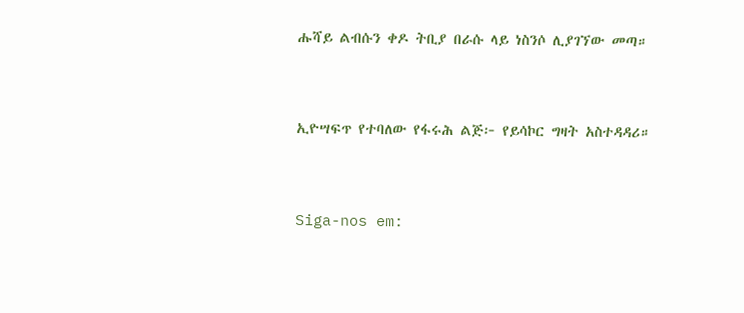ሑሻይ ልብሱን ቀዶ ትቢያ በራሱ ላይ ነስንሶ ሊያገኘው መጣ።


ኢዮሣፍጥ የተባለው የፋሩሕ ልጅ፦ የይሳኮር ግዛት አስተዳዳሪ።


Siga-nos em: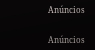Anúncios


Anúncios